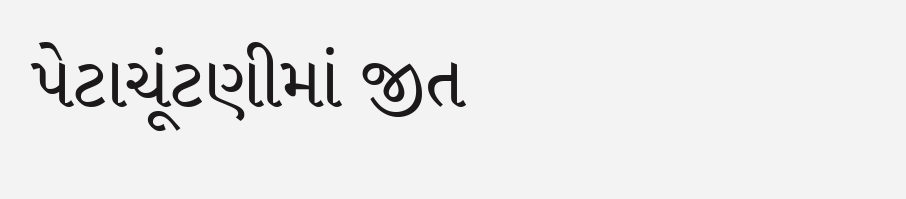પેટાચૂંટણીમાં જીત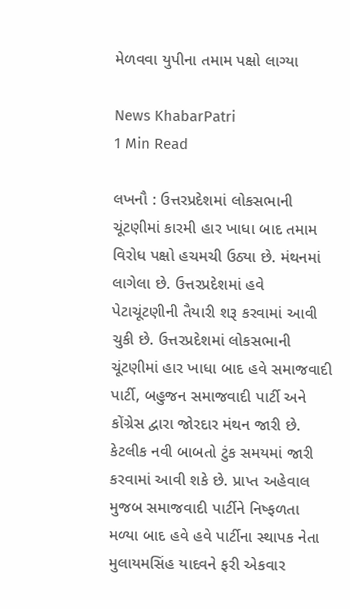મેળવવા યુપીના તમામ પક્ષો લાગ્યા

News KhabarPatri
1 Min Read

લખનૌ : ઉત્તરપ્રદેશમાં લોકસભાની ચૂંટણીમાં કારમી હાર ખાધા બાદ તમામ વિરોધ પક્ષો હચમચી ઉઠ્યા છે. મંથનમાં લાગેલા છે. ઉત્તરપ્રદેશમાં હવે પેટાચૂંટણીની તૈયારી શરૂ કરવામાં આવી ચુકી છે. ઉત્તરપ્રદેશમાં લોકસભાની ચૂંટણીમાં હાર ખાધા બાદ હવે સમાજવાદી પાર્ટી, બહુજન સમાજવાદી પાર્ટી અને કોંગ્રેસ દ્વારા જોરદાર મંથન જારી છે. કેટલીક નવી બાબતો ટુંક સમયમાં જારી કરવામાં આવી શકે છે. પ્રાપ્ત અહેવાલ મુજબ સમાજવાદી પાર્ટીને નિષ્ફળતા મળ્યા બાદ હવે હવે પાર્ટીના સ્થાપક નેતા મુલાયમસિંહ યાદવને ફરી એકવાર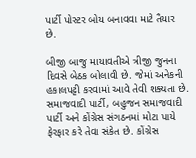પાર્ટી પોસ્ટર બોય બનાવવા માટે તૈયાર છે.

બીજી બાજુ માયાવતીએ ત્રીજી જુનના દિવસે બેઠક બોલાવી છે. જેમાં અનેકની હકાલપટ્ટી કરવામાં આવે તેવી શક્યતા છે. સમાજવાદી પાર્ટી, બહુજન સમાજવાદી પાર્ટી અને કોંગ્રેસ સંગઠનમાં મોટા પાયે ફેરફાર કરે તેવા સંકેત છે. કોંગ્રેસ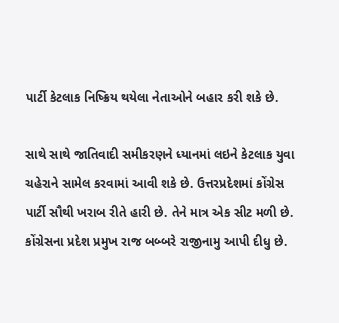પાર્ટી કેટલાક નિષ્ક્રિય થયેલા નેતાઓને બહાર કરી શકે છે.

સાથે સાથે જાતિવાદી સમીકરણને ધ્યાનમાં લઇને કેટલાક યુવા ચહેરાને સામેલ કરવામાં આવી શકે છે. ઉત્તરપ્રદેશમાં કોંગ્રેસ પાર્ટી સૌથી ખરાબ રીતે હારી છે. તેને માત્ર એક સીટ મળી છે. કોંગ્રેસના પ્રદેશ પ્રમુખ રાજ બબ્બરે રાજીનામુ આપી દીધુ છે.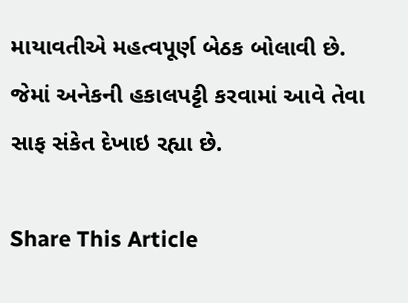માયાવતીએ મહત્વપૂર્ણ બેઠક બોલાવી છે. જેમાં અનેકની હકાલપટ્ટી કરવામાં આવે તેવા સાફ સંકેત દેખાઇ રહ્યા છે.

Share This Article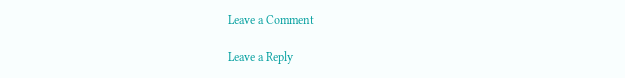Leave a Comment

Leave a Reply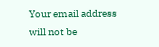Your email address will not be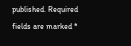published. Required fields are marked *